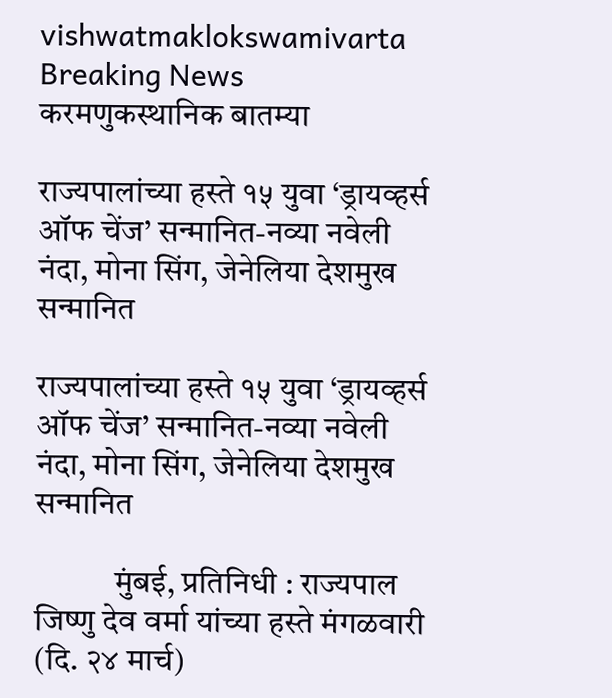vishwatmaklokswamivarta
Breaking News
करमणुकस्थानिक बातम्या

राज्यपालांच्या हस्ते १५ युवा ‘ड्रायव्हर्स ऑफ चेंज’ सन्मानित-नव्या नवेली नंदा, मोना सिंग, जेनेलिया देशमुख सन्मानित

राज्यपालांच्या हस्ते १५ युवा ‘ड्रायव्हर्स ऑफ चेंज’ सन्मानित-नव्या नवेली नंदा, मोना सिंग, जेनेलिया देशमुख सन्मानित

            मुंबई, प्रतिनिधी : राज्यपाल जिष्णु देव वर्मा यांच्या हस्ते मंगळवारी (दि. २४ मार्च)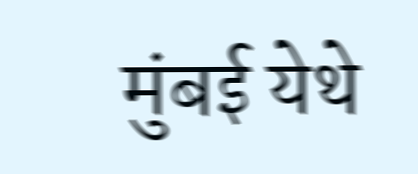मुंबई येथे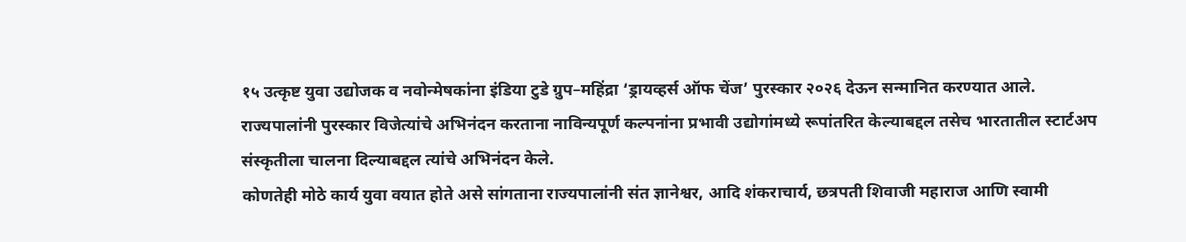१५ उत्कृष्ट युवा उद्योजक व नवोन्मेषकांना इंडिया टुडे ग्रुप–महिंद्रा ‘ड्रायव्हर्स ऑफ चेंज’ पुरस्कार २०२६ देऊन सन्मानित करण्यात आले.
राज्यपालांनी पुरस्कार विजेत्यांचे अभिनंदन करताना नाविन्यपूर्ण कल्पनांना प्रभावी उद्योगांमध्ये रूपांतरित केल्याबद्दल तसेच भारतातील स्टार्टअप संस्कृतीला चालना दिल्याबद्दल त्यांचे अभिनंदन केले.
कोणतेही मोठे कार्य युवा वयात होते असे सांगताना राज्यपालांनी संत ज्ञानेश्वर, आदि शंकराचार्य, छत्रपती शिवाजी महाराज आणि स्वामी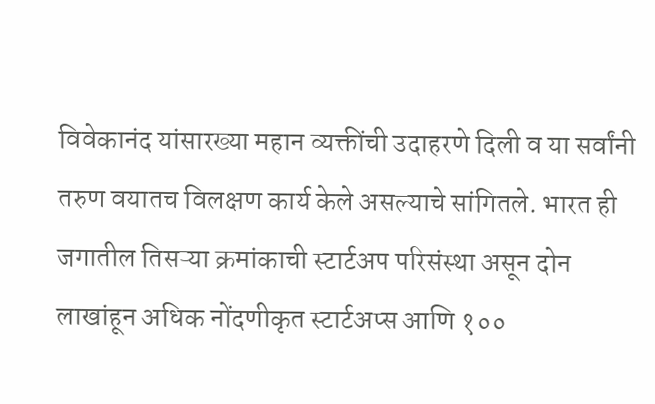विवेकानंद यांसारख्या महान व्यक्तींची उदाहरणे दिली व या सर्वांनी तरुण वयातच विलक्षण कार्य केले असल्याचे सांगितले. भारत ही जगातील तिसऱ्या क्रमांकाची स्टार्टअप परिसंस्था असून दोन लाखांहून अधिक नोंदणीकृत स्टार्टअप्स आणि १००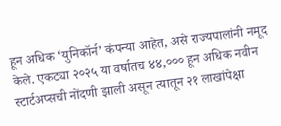हून अधिक ‘युनिकॉर्न’ कंपन्या आहेत, असे राज्यपालांनी नमूद केले. एकट्या २०२५ या वर्षातच ४४,००० हून अधिक नवीन स्टार्टअप्सची नोंदणी झाली असून त्यातून २१ लाखांपेक्षा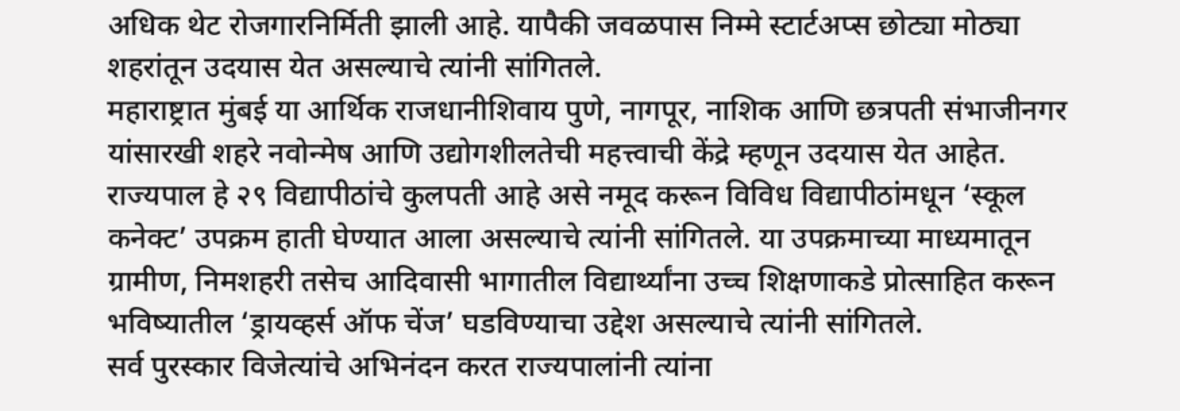अधिक थेट रोजगारनिर्मिती झाली आहे. यापैकी जवळपास निम्मे स्टार्टअप्स छोट्या मोठ्या शहरांतून उदयास येत असल्याचे त्यांनी सांगितले.
महाराष्ट्रात मुंबई या आर्थिक राजधानीशिवाय पुणे, नागपूर, नाशिक आणि छत्रपती संभाजीनगर यांसारखी शहरे नवोन्मेष आणि उद्योगशीलतेची महत्त्वाची केंद्रे म्हणून उदयास येत आहेत.
राज्यपाल हे २९ विद्यापीठांचे कुलपती आहे असे नमूद करून विविध विद्यापीठांमधून ‘स्कूल कनेक्ट’ उपक्रम हाती घेण्यात आला असल्याचे त्यांनी सांगितले. या उपक्रमाच्या माध्यमातून ग्रामीण, निमशहरी तसेच आदिवासी भागातील विद्यार्थ्यांना उच्च शिक्षणाकडे प्रोत्साहित करून भविष्यातील ‘ड्रायव्हर्स ऑफ चेंज’ घडविण्याचा उद्देश असल्याचे त्यांनी सांगितले.
सर्व पुरस्कार विजेत्यांचे अभिनंदन करत राज्यपालांनी त्यांना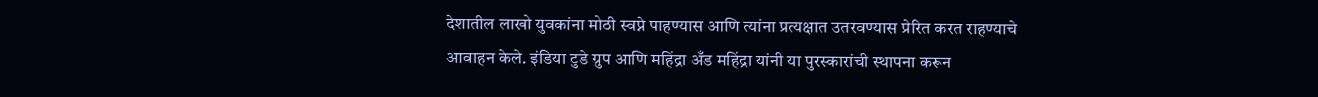देशातील लाखो युवकांना मोठी स्वप्ने पाहण्यास आणि त्यांना प्रत्यक्षात उतरवण्यास प्रेरित करत राहण्याचे आवाहन केले. इंडिया टुडे ग्रुप आणि महिंद्रा अँड महिंद्रा यांनी या पुरस्कारांची स्थापना करून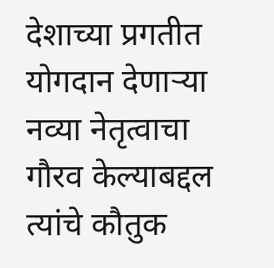देशाच्या प्रगतीत योगदान देणाऱ्या नव्या नेतृत्वाचा गौरव केल्याबद्दल त्यांचे कौतुक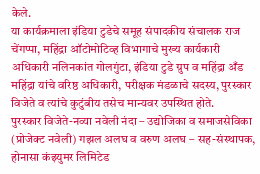केले.
या कार्यक्रमाला इंडिया टुडेचे समूह संपादकीय संचालक राज चेंगप्पा, महिंद्रा ऑटोमोटिव्ह विभागाचे मुख्य कार्यकारी अधिकारी नलिनकांत गोलगुंटा, इंडिया टुडे ग्रुप व महिंद्रा अँड महिंद्रा यांचे वरिष्ठ अधिकारी, परीक्षक मंडळाचे सदस्य, पुरस्कार विजेते व त्यांचे कुटुंबीय तसेच मान्यवर उपस्थित होते.
पुरस्कार विजेते-नव्या नवेली नंदा – उद्योजिका व समाजसेविका (प्रोजेक्ट नवेली) गझल अलघ व वरुण अलघ – सह-संस्थापक, होनासा कंझ्युमर लिमिटेड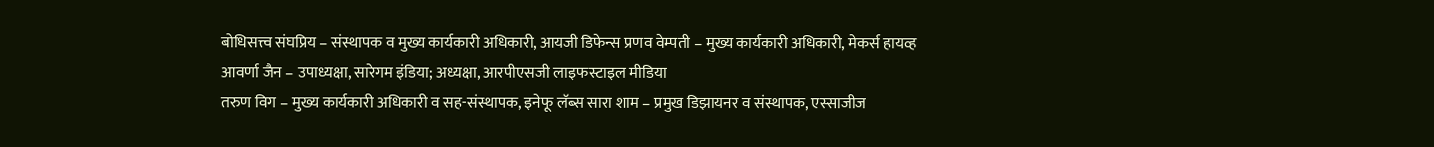बोधिसत्त्व संघप्रिय – संस्थापक व मुख्य कार्यकारी अधिकारी, आयजी डिफेन्स प्रणव वेम्पती – मुख्य कार्यकारी अधिकारी, मेकर्स हायव्ह
आवर्णा जैन – उपाध्यक्षा, सारेगम इंडिया; अध्यक्षा, आरपीएसजी लाइफस्टाइल मीडिया
तरुण विग – मुख्य कार्यकारी अधिकारी व सह-संस्थापक, इनेफू लॅब्स सारा शाम – प्रमुख डिझायनर व संस्थापक, एस्साजीज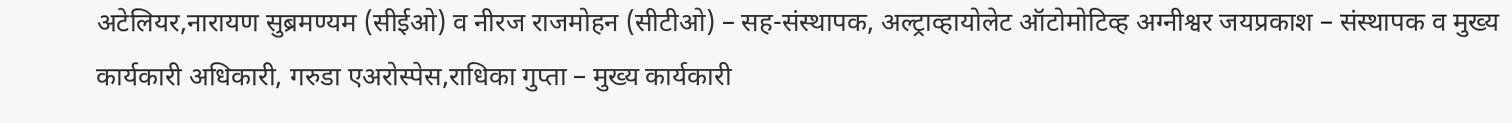अटेलियर,नारायण सुब्रमण्यम (सीईओ) व नीरज राजमोहन (सीटीओ) – सह-संस्थापक, अल्ट्राव्हायोलेट ऑटोमोटिव्ह अग्नीश्वर जयप्रकाश – संस्थापक व मुख्य कार्यकारी अधिकारी, गरुडा एअरोस्पेस,राधिका गुप्ता – मुख्य कार्यकारी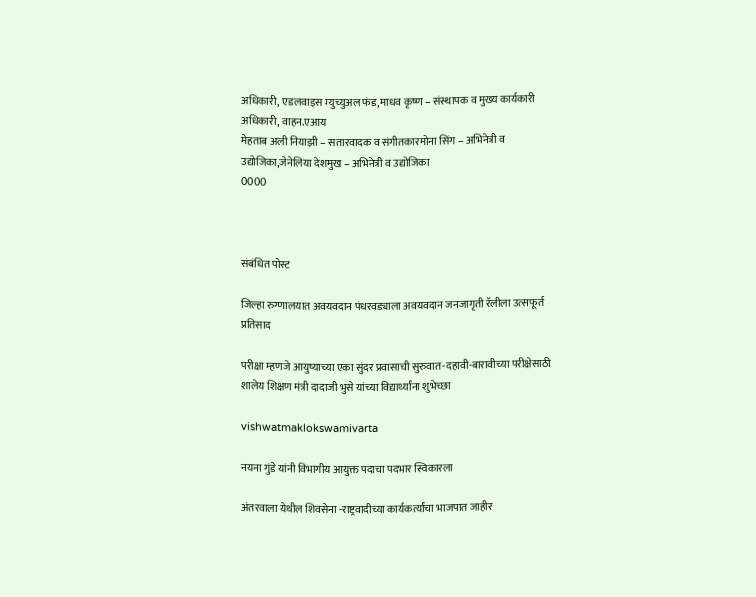अधिकारी, एडलवाइस म्युच्युअल फंड,माधव कृष्ण – संस्थापक व मुख्य कार्यकारी अधिकारी, वाहन.एआय
मेहताब अली नियाझी – सतारवादक व संगीतकारमोना सिंग – अभिनेत्री व उद्योजिका,जेनेलिया देशमुख – अभिनेत्री व उद्योजिका
0000



संबंधित पोस्ट

जिल्हा रुग्णालयात अवयवदान पंधरवड्याला अवयवदान जनजागृती रॅलीला उत्सफूर्त प्रतिसाद

परीक्षा म्हणजे आयुष्याच्या एका सुंदर प्रवासाची सुरुवात-दहावी-बारावीच्या परीक्षेसाठी शालेय शिक्षण मंत्री दादाजी भुसे यांच्या विद्यार्थ्यांना शुभेच्छा

vishwatmaklokswamivarta

नयना गुंडे यांनी विभागीय आयुक्त पदाचा पदभार स्विकारला

अंतरवाला येथील शिवसेना -राष्ट्रवादीच्या कार्यकर्त्यांचा भाजपात जाहीर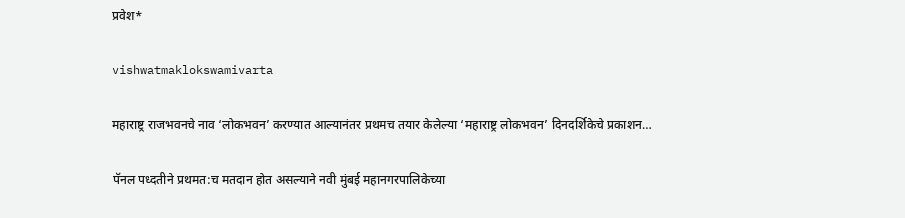प्रवेश*

vishwatmaklokswamivarta

महाराष्ट्र राजभवनचे नाव ‘लोकभवन’ करण्यात आल्यानंतर प्रथमच तयार केलेल्या ‘महाराष्ट्र लोकभवन’ दिनदर्शिकेचे प्रकाशन…

पॅनल पध्दतीने प्रथमत:च मतदान होत असल्याने नवी मुंबई महानगरपालिकेच्या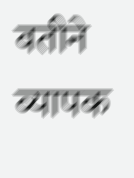वतीने व्यापक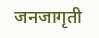जनजागृती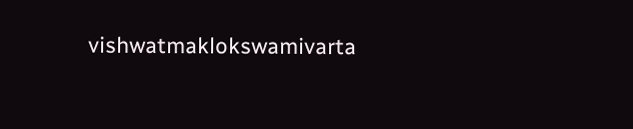vishwatmaklokswamivarta